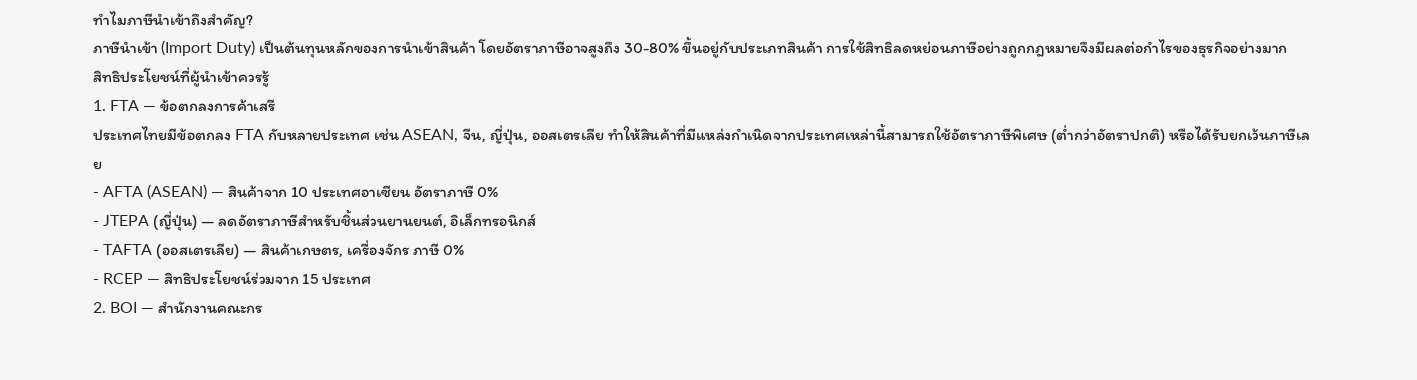ทำไมภาษีนำเข้าถึงสำคัญ?
ภาษีนำเข้า (Import Duty) เป็นต้นทุนหลักของการนำเข้าสินค้า โดยอัตราภาษีอาจสูงถึง 30-80% ขึ้นอยู่กับประเภทสินค้า การใช้สิทธิลดหย่อนภาษีอย่างถูกกฎหมายจึงมีผลต่อกำไรของธุรกิจอย่างมาก
สิทธิประโยชน์ที่ผู้นำเข้าควรรู้
1. FTA — ข้อตกลงการค้าเสรี
ประเทศไทยมีข้อตกลง FTA กับหลายประเทศ เช่น ASEAN, จีน, ญี่ปุ่น, ออสเตรเลีย ทำให้สินค้าที่มีแหล่งกำเนิดจากประเทศเหล่านี้สามารถใช้อัตราภาษีพิเศษ (ต่ำกว่าอัตราปกติ) หรือได้รับยกเว้นภาษีเลย
- AFTA (ASEAN) — สินค้าจาก 10 ประเทศอาเซียน อัตราภาษี 0%
- JTEPA (ญี่ปุ่น) — ลดอัตราภาษีสำหรับชิ้นส่วนยานยนต์, อิเล็กทรอนิกส์
- TAFTA (ออสเตรเลีย) — สินค้าเกษตร, เครื่องจักร ภาษี 0%
- RCEP — สิทธิประโยชน์ร่วมจาก 15 ประเทศ
2. BOI — สำนักงานคณะกร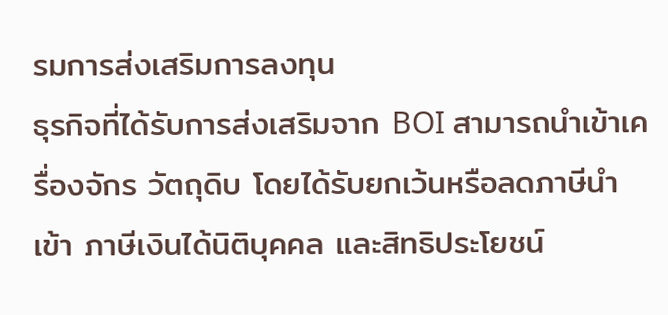รมการส่งเสริมการลงทุน
ธุรกิจที่ได้รับการส่งเสริมจาก BOI สามารถนำเข้าเครื่องจักร วัตถุดิบ โดยได้รับยกเว้นหรือลดภาษีนำเข้า ภาษีเงินได้นิติบุคคล และสิทธิประโยชน์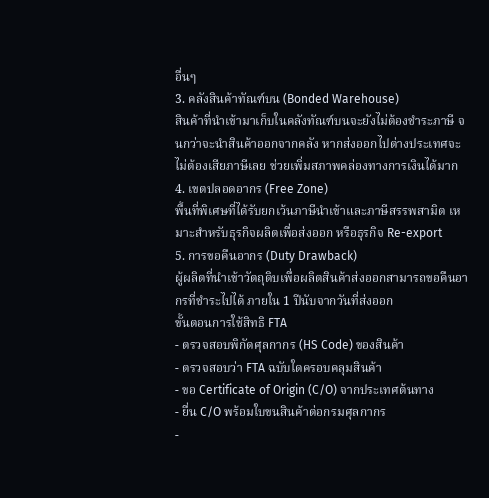อื่นๆ
3. คลังสินค้าทัณฑ์บน (Bonded Warehouse)
สินค้าที่นำเข้ามาเก็บในคลังทัณฑ์บนจะยังไม่ต้องชำระภาษี จนกว่าจะนำสินค้าออกจากคลัง หากส่งออกไปต่างประเทศจะไม่ต้องเสียภาษีเลย ช่วยเพิ่มสภาพคล่องทางการเงินได้มาก
4. เขตปลอดอากร (Free Zone)
พื้นที่พิเศษที่ได้รับยกเว้นภาษีนำเข้าและภาษีสรรพสามิต เหมาะสำหรับธุรกิจผลิตเพื่อส่งออก หรือธุรกิจ Re-export
5. การขอคืนอากร (Duty Drawback)
ผู้ผลิตที่นำเข้าวัตถุดิบเพื่อผลิตสินค้าส่งออกสามารถขอคืนอากรที่ชำระไปได้ ภายใน 1 ปีนับจากวันที่ส่งออก
ขั้นตอนการใช้สิทธิ FTA
- ตรวจสอบพิกัดศุลกากร (HS Code) ของสินค้า
- ตรวจสอบว่า FTA ฉบับใดครอบคลุมสินค้า
- ขอ Certificate of Origin (C/O) จากประเทศต้นทาง
- ยื่น C/O พร้อมใบขนสินค้าต่อกรมศุลกากร
-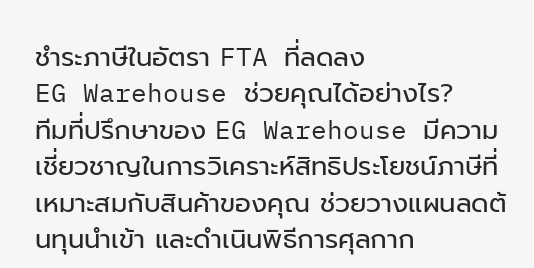ชำระภาษีในอัตรา FTA ที่ลดลง
EG Warehouse ช่วยคุณได้อย่างไร?
ทีมที่ปรึกษาของ EG Warehouse มีความเชี่ยวชาญในการวิเคราะห์สิทธิประโยชน์ภาษีที่เหมาะสมกับสินค้าของคุณ ช่วยวางแผนลดต้นทุนนำเข้า และดำเนินพิธีการศุลกาก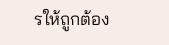รให้ถูกต้อง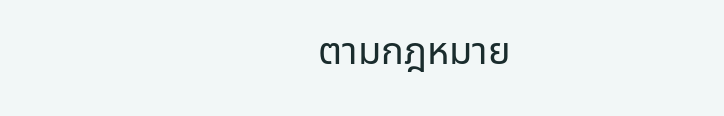ตามกฎหมาย